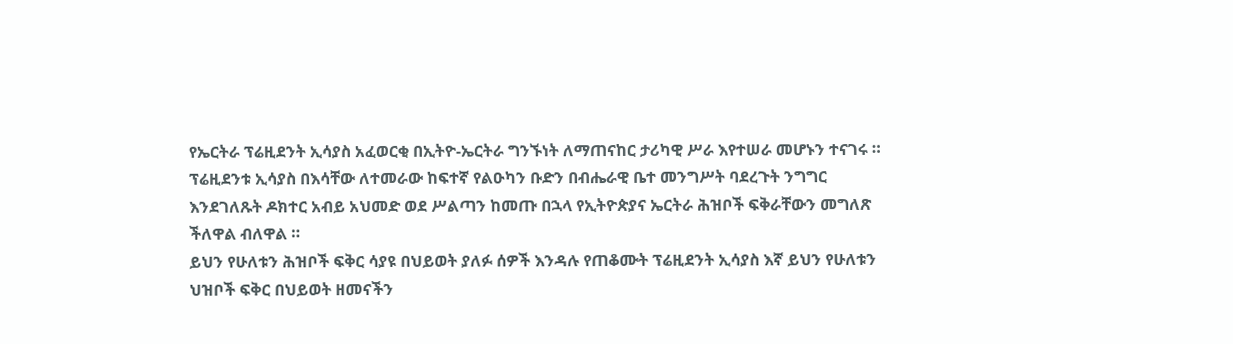የኤርትራ ፕሬዚደንት ኢሳያስ አፈወርቂ በኢትዮ-ኤርትራ ግንኙነት ለማጠናከር ታሪካዊ ሥራ እየተሠራ መሆኑን ተናገሩ ።
ፕሬዚደንቱ ኢሳያስ በእሳቸው ለተመራው ከፍተኛ የልዑካን ቡድን በብሔራዊ ቤተ መንግሥት ባደረጉት ንግግር እንደገለጹት ዶክተር አብይ አህመድ ወደ ሥልጣን ከመጡ በኋላ የኢትዮጵያና ኤርትራ ሕዝቦች ፍቅራቸውን መግለጽ ችለዋል ብለዋል ።
ይህን የሁለቱን ሕዝቦች ፍቅር ሳያዩ በህይወት ያለፉ ሰዎች እንዳሉ የጠቆሙት ፕሬዚደንት ኢሳያስ እኛ ይህን የሁለቱን ህዝቦች ፍቅር በህይወት ዘመናችን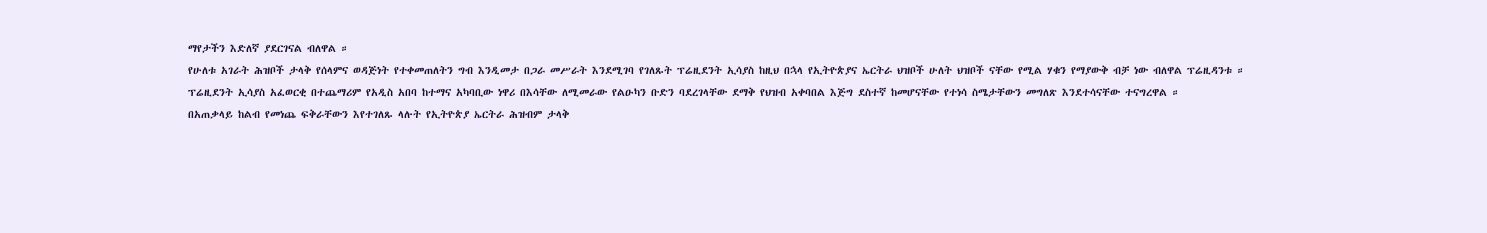ማየታችን እድለኛ ያደርገናል ብለዋል ።
የሁለቱ አገራት ሕዝቦች ታላቅ የሰላምና ወዳጅነት የተቀመጠለትን ግብ እንዲመታ በጋራ መሥራት እንደሚገባ የገለጹት ፕሬዚደንት ኢሳያስ ከዚህ በኋላ የኢትዮጵያና ኤርትራ ህዝቦች ሁለት ህዝቦች ናቸው የሚል ሃቁን የማያውቅ ብቻ ነው ብለዋል ፕሬዚዳንቱ ።
ፕሬዚደንት ኢሳያስ አፈወርቂ በተጨማሪም የአዲስ አበባ ከተማና አካባቢው ነዋሪ በእሳቸው ለሚመራው የልዑካን ቡድን ባደረገላቸው ደማቅ የህዝብ አቀባበል እጅግ ደስተኛ ከመሆናቸው የተነሳ ስሜታቸውን መግለጽ እንደተሳናቸው ተናግረዋል ።
በአጠቃላይ ከልብ የመነጨ ፍቅራቸውን እየተገለጹ ላሉት የኢትዮጵያ ኤርትራ ሕዝብም ታላቅ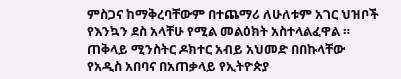ምስጋና ከማቅረባቸውም በተጨማሪ ለሁለቱም አገር ህዝቦች የእንኳን ደስ አላቸሁ የሚል መልዕክት አስተላልፈዋል ።
ጠቅላይ ሚንስትር ዶክተር አብይ አህመድ በበኩላቸው የአዲስ አበባና በአጠቃላይ የኢትዮጵያ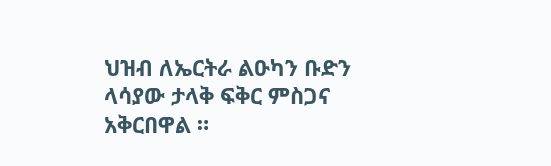ህዝብ ለኤርትራ ልዑካን ቡድን ላሳያው ታላቅ ፍቅር ምስጋና አቅርበዋል ።